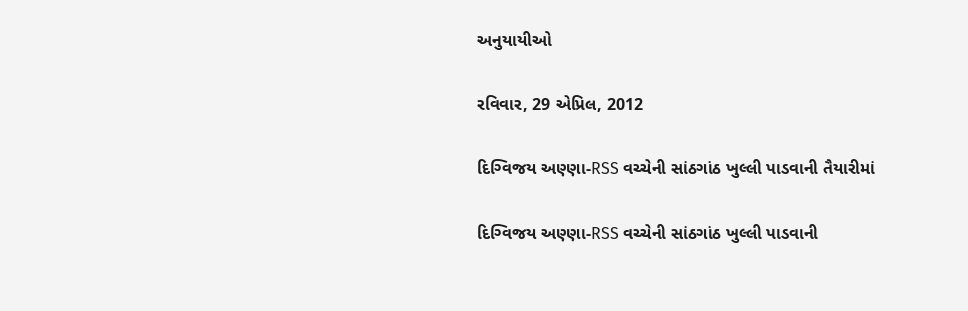અનુયાયીઓ

રવિવાર, 29 એપ્રિલ, 2012

દિગ્વિજય અણ્ણા-RSS વચ્ચેની સાંઠગાંઠ ખુલ્લી પાડવાની તૈયારીમાં

દિગ્વિજય અણ્ણા-RSS વચ્ચેની સાંઠગાંઠ ખુલ્લી પાડવાની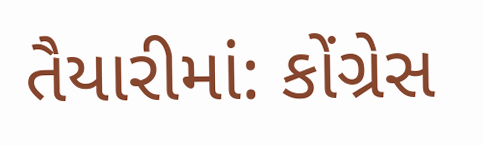તૈયારીમાં: કોંગ્રેસ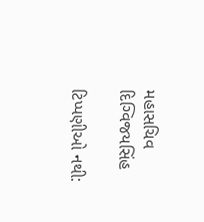મહાસચિવ દિગ્વિજયસિંહ

ટિપ્પણીઓ નથી: